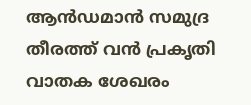ആൻഡമാൻ സമുദ്ര തീരത്ത് വൻ പ്രകൃതി വാതക ശേഖരം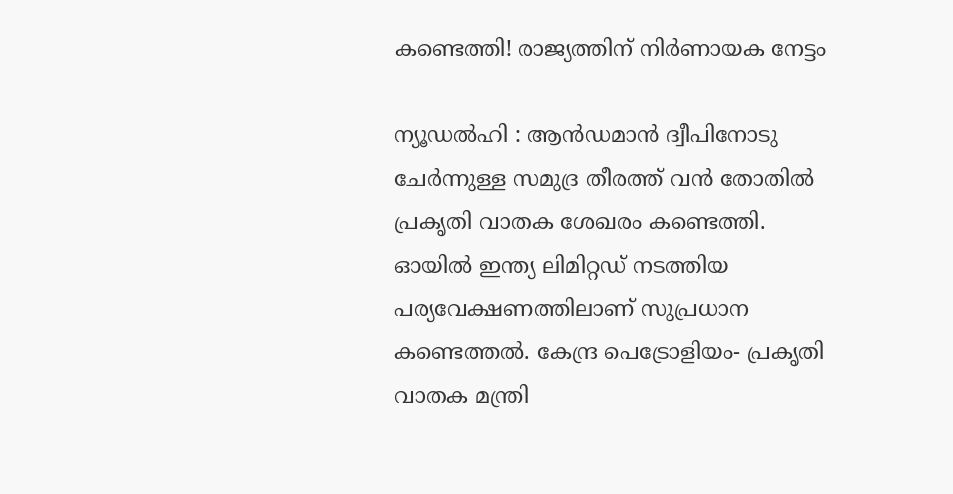കണ്ടെത്തി! രാജ്യത്തിന് നിർണായക നേട്ടം

ന്യൂഡൽഹി : ആൻഡമാൻ ദ്വീപിനോടു ചേർന്നുള്ള സമുദ്ര തീരത്ത് വൻ തോതിൽ പ്രകൃതി വാതക ശേഖരം കണ്ടെത്തി. ഓയിൽ ഇന്ത്യ ലിമിറ്റഡ് നടത്തിയ പര്യവേക്ഷണത്തിലാണ് സുപ്രധാന കണ്ടെത്തൽ. കേന്ദ്ര പെട്രോളിയം- പ്രകൃതി വാതക മന്ത്രി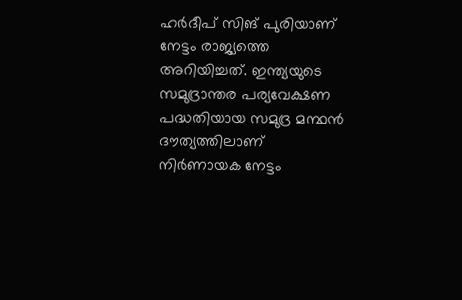ഹർദീപ് സിങ് പുരിയാണ് നേട്ടം രാജ്യത്തെ അറിയിച്ചത്. ഇന്ത്യയുടെ സമുദ്രാന്തര പര്യവേക്ഷണ പദ്ധതിയായ സമുദ്ര മന്ഥൻ ദൗത്യത്തിലാണ് നിർണായക നേട്ടം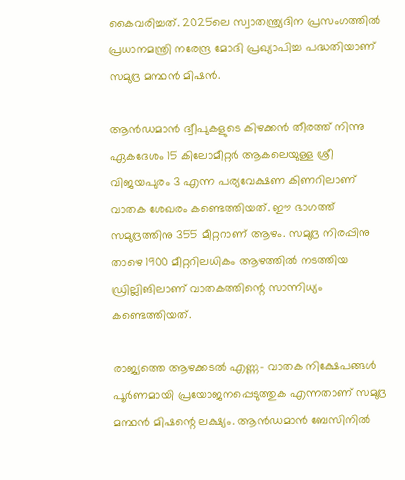കൈവരിച്ചത്. 2025ലെ സ്വാതന്ത്ര്യദിന പ്രസംഗത്തിൽ പ്രധാനമന്ത്രി നരേന്ദ്ര മോദി പ്രഖ്യാപിച്ച പദ്ധതിയാണ് സമുദ്ര മന്ഥൻ മിഷൻ.

ആൻഡമാൻ ദ്വീപുകളുടെ കിഴക്കൻ തീരത്ത് നിന്നു ഏകദേശം 15 കിലോമീറ്റർ ആകലെയുള്ള ശ്രീ വിജയപുരം 3 എന്ന പര്യവേക്ഷണ കിണറിലാണ് വാതക ശേഖരം കണ്ടെത്തിയത്. ഈ ഭാഗത്ത് സമുദ്രത്തിനു 355 മീറ്ററാണ് ആഴം. സമുദ്ര നിരപ്പിനു താഴെ 1900 മീറ്ററിലധികം ആഴത്തിൽ നടത്തിയ ഡ്രില്ലിങിലാണ് വാതകത്തിന്റെ സാന്നിധ്യം കണ്ടെത്തിയത്.

രാജ്യത്തെ ആഴക്കടൽ എണ്ണ- വാതക നിക്ഷേപങ്ങൾ പൂർണമായി പ്രയോജനപ്പെടുത്തുക എന്നതാണ് സമുദ്ര മന്ഥൻ മിഷന്റെ ലക്ഷ്യം. ആ‍ൻഡമാൻ ബേസിനിൽ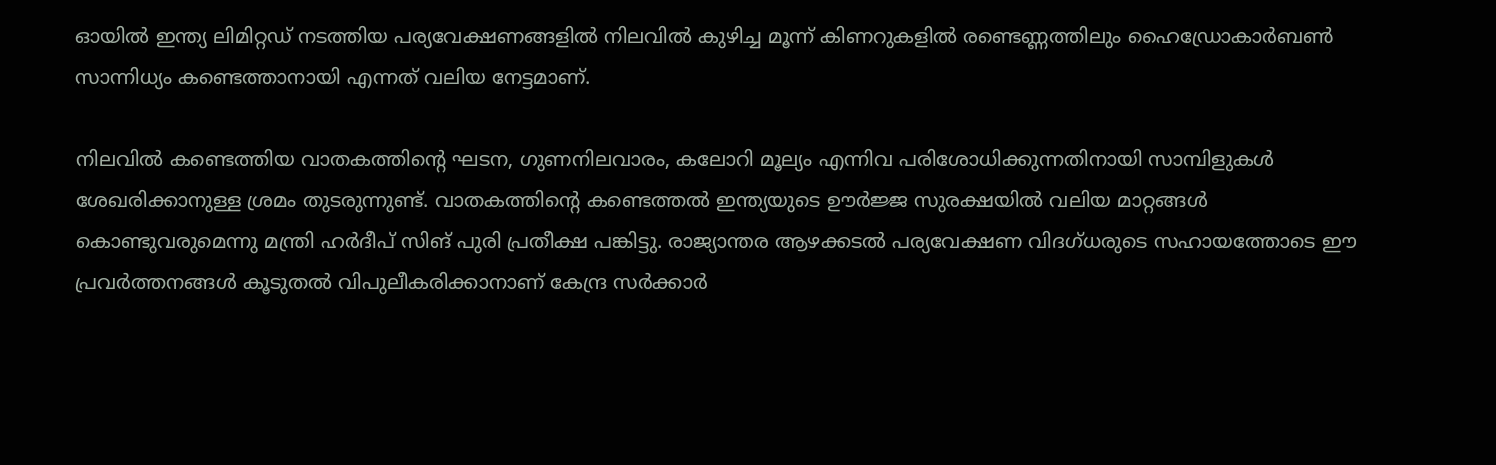ഓയിൽ ഇന്ത്യ ലിമിറ്റഡ് നടത്തിയ പര്യവേക്ഷണങ്ങളിൽ നിലവിൽ കുഴിച്ച മൂന്ന് കിണറുകളിൽ രണ്ടെണ്ണത്തിലും ഹൈ‍‍ഡ്രോകാർബൺ സാന്നിധ്യം കണ്ടെത്താനായി എന്നത് വലിയ നേട്ടമാണ്.

നിലവിൽ കണ്ടെത്തിയ വാതകത്തിന്റെ ഘടന, ഗുണനിലവാരം, കലോറി മൂല്യം എന്നിവ പരിശോധിക്കുന്നതിനായി സാമ്പിളുകൾ ശേഖരിക്കാനുള്ള ശ്രമം തുടരുന്നുണ്ട്. വാതകത്തിന്റെ കണ്ടെത്തൽ ഇന്ത്യയുടെ ഊർജ്ജ സുരക്ഷയിൽ വലിയ മാറ്റങ്ങൾ കൊണ്ടുവരുമെന്നു മന്ത്രി ഹർദീപ് സിങ് പുരി പ്രതീക്ഷ പങ്കിട്ടു. രാജ്യാന്തര ആഴക്കടൽ പര്യവേക്ഷണ വിദഗ്ധരുടെ സഹായത്തോടെ ഈ പ്രവർത്തനങ്ങൾ കൂടുതൽ വിപുലീകരിക്കാനാണ് കേന്ദ്ര സർക്കാർ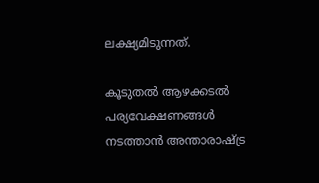ലക്ഷ്യമിടുന്നത്.

കൂടുതൽ ആഴക്കടൽ പര്യവേക്ഷണങ്ങൾ നടത്താൻ അന്താരാഷ്ട്ര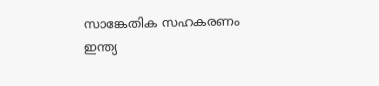സാങ്കേതിക സഹകരണം ഇന്ത്യ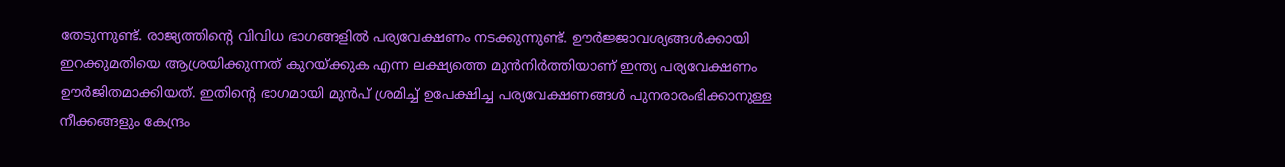തേടുന്നുണ്ട്. രാജ്യത്തിന്റെ വിവിധ ഭാഗങ്ങളിൽ പര്യവേക്ഷണം നടക്കുന്നുണ്ട്. ഊർജ്ജാവശ്യങ്ങൾക്കായി ഇറക്കുമതിയെ ആശ്രയിക്കുന്നത് കുറയ്ക്കുക എന്ന ലക്ഷ്യത്തെ മുൻനിർത്തിയാണ് ഇന്ത്യ പര്യവേക്ഷണം ഊർജിതമാക്കിയത്. ഇതിന്റെ ഭാഗമായി മുൻപ് ശ്രമിച്ച് ഉപേക്ഷിച്ച പര്യവേക്ഷണങ്ങൾ പുനരാരംഭിക്കാനുള്ള നീക്കങ്ങളും കേന്ദ്രം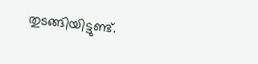തുടങ്ങിയിട്ടുണ്ട്.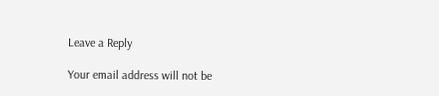Leave a Reply

Your email address will not be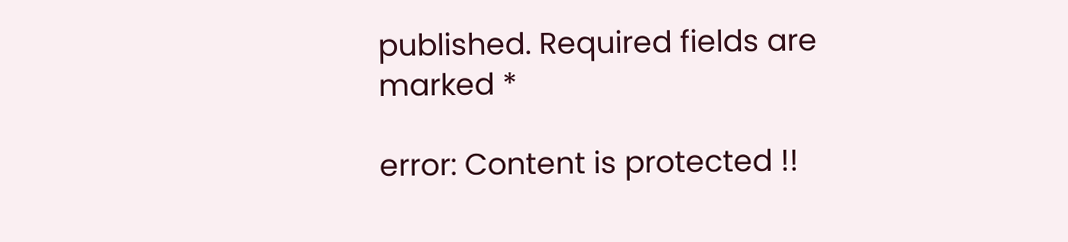published. Required fields are marked *

error: Content is protected !!